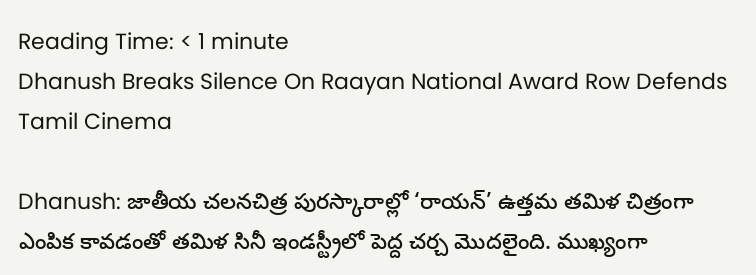Reading Time: < 1 minute
Dhanush Breaks Silence On Raayan National Award Row Defends Tamil Cinema

Dhanush: జాతీయ చలనచిత్ర పురస్కారాల్లో ‘రాయన్’ ఉత్తమ తమిళ చిత్రంగా ఎంపిక కావడంతో తమిళ సినీ ఇండస్ట్రీలో పెద్ద చర్చ మొదలైంది. ముఖ్యంగా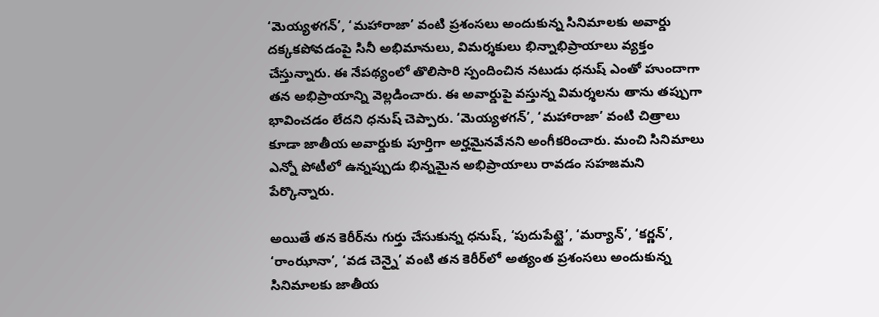‘మెయ్యళగన్’, ‘మహారాజా’ వంటి ప్రశంసలు అందుకున్న సినిమాలకు అవార్డు దక్కకపోవడంపై సినీ అభిమానులు, విమర్శకులు భిన్నాభిప్రాయాలు వ్యక్తం చేస్తున్నారు. ఈ నేపథ్యంలో తొలిసారి స్పందించిన నటుడు ధనుష్ ఎంతో హుందాగా తన అభిప్రాయాన్ని వెల్లడించారు. ఈ అవార్డుపై వస్తున్న విమర్శలను తాను తప్పుగా భావించడం లేదని ధనుష్ చెప్పారు. ‘మెయ్యళగన్’, ‘మహారాజా’ వంటి చిత్రాలు కూడా జాతీయ అవార్డుకు పూర్తిగా అర్హమైనవేనని అంగీకరించారు. మంచి సినిమాలు ఎన్నో పోటీలో ఉన్నప్పుడు భిన్నమైన అభిప్రాయాలు రావడం సహజమని పేర్కొన్నారు.

అయితే తన కెరీర్‌ను గుర్తు చేసుకున్న ధనుష్, ‘పుదుపేట్టై’, ‘మర్యాన్’, ‘కర్ణన్’, ‘రాంఝానా’, ‘వడ చెన్నై’ వంటి తన కెరీర్‌లో అత్యంత ప్రశంసలు అందుకున్న సినిమాలకు జాతీయ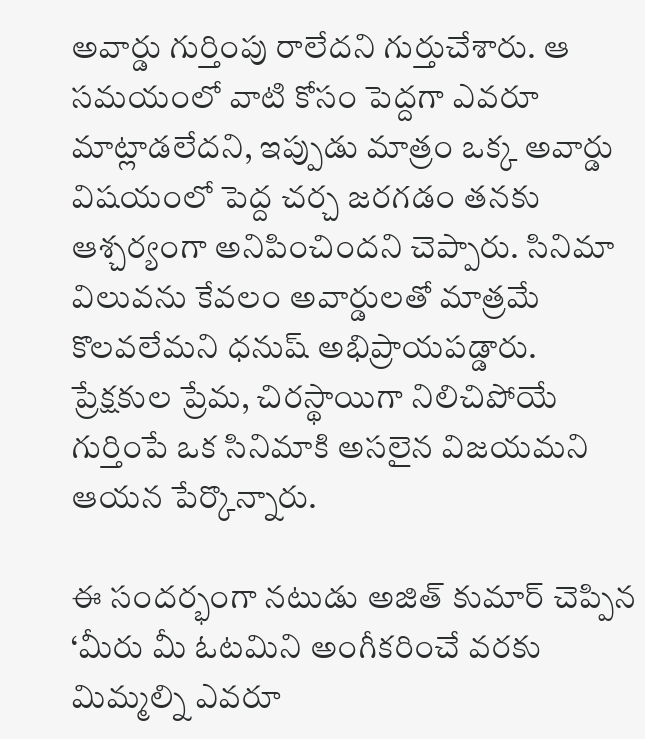అవార్డు గుర్తింపు రాలేదని గుర్తుచేశారు. ఆ సమయంలో వాటి కోసం పెద్దగా ఎవరూ మాట్లాడలేదని, ఇప్పుడు మాత్రం ఒక్క అవార్డు విషయంలో పెద్ద చర్చ జరగడం తనకు ఆశ్చర్యంగా అనిపించిందని చెప్పారు. సినిమా విలువను కేవలం అవార్డులతో మాత్రమే కొలవలేమని ధనుష్ అభిప్రాయపడ్డారు. ప్రేక్షకుల ప్రేమ, చిరస్థాయిగా నిలిచిపోయే గుర్తింపే ఒక సినిమాకి అసలైన విజయమని ఆయన పేర్కొన్నారు.

ఈ సందర్భంగా నటుడు అజిత్ కుమార్ చెప్పిన ‘మీరు మీ ఓటమిని అంగీకరించే వరకు మిమ్మల్ని ఎవరూ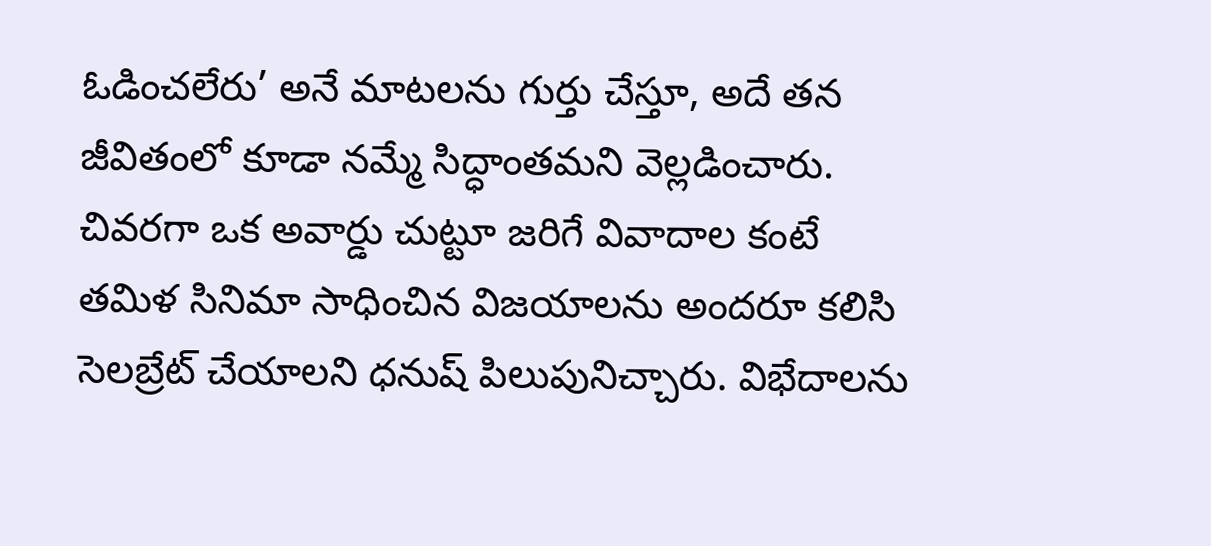ఓడించలేరు’ అనే మాటలను గుర్తు చేస్తూ, అదే తన జీవితంలో కూడా నమ్మే సిద్ధాంతమని వెల్లడించారు. చివరగా ఒక అవార్డు చుట్టూ జరిగే వివాదాల కంటే తమిళ సినిమా సాధించిన విజయాలను అందరూ కలిసి సెలబ్రేట్ చేయాలని ధనుష్ పిలుపునిచ్చారు. విభేదాలను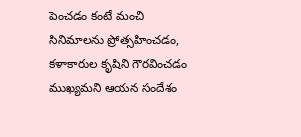పెంచడం కంటే మంచి సినిమాలను ప్రోత్సహించడం, కళాకారుల కృషిని గౌరవించడం ముఖ్యమని ఆయన సందేశం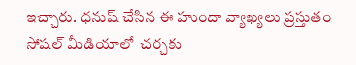ఇచ్చారు. ధనుష్ చేసిన ఈ హుందా వ్యాఖ్యలు ప్రస్తుతం సోషల్ మీడియాలో  చర్చకు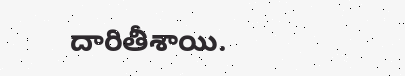దారితీశాయి.